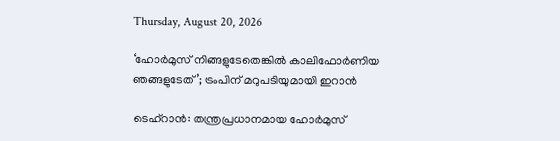Thursday, August 20, 2026

‘ഹോര്‍മുസ് നിങ്ങളുടേതെങ്കില്‍ കാലിഫോര്‍ണിയ ഞങ്ങളുടേത്’; ട്രംപിന് മറുപടിയുമായി ഇറാന്‍

ടെഹ്‌റാന്‍: തന്ത്രപ്രധാനമായ ഹോര്‍മുസ്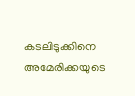കടലിടുക്കിനെ അമേരിക്കയുടെ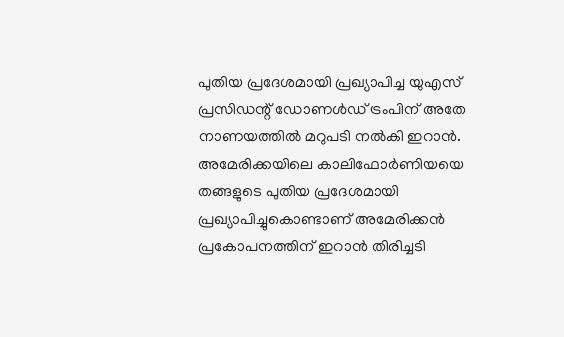പുതിയ പ്രദേശമായി പ്രഖ്യാപിച്ച യുഎസ് പ്രസിഡന്റ് ഡോണള്‍ഡ് ട്രംപിന് അതേ നാണയത്തില്‍ മറുപടി നല്‍കി ഇറാന്‍. അമേരിക്കയിലെ കാലിഫോര്‍ണിയയെ തങ്ങളുടെ പുതിയ പ്രദേശമായി പ്രഖ്യാപിച്ചുകൊണ്ടാണ് അമേരിക്കന്‍ പ്രകോപനത്തിന് ഇറാന്‍ തിരിച്ചടി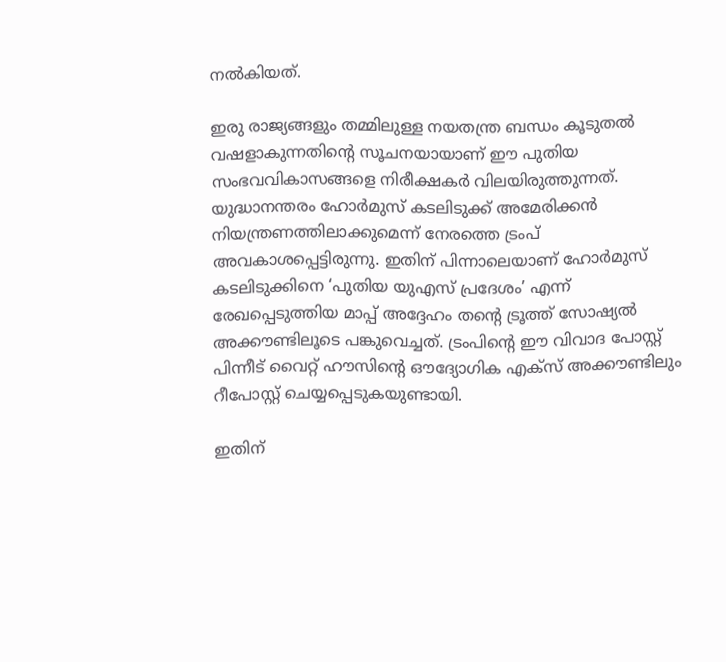നല്‍കിയത്.

ഇരു രാജ്യങ്ങളും തമ്മിലുള്ള നയതന്ത്ര ബന്ധം കൂടുതല്‍ വഷളാകുന്നതിന്റെ സൂചനയായാണ് ഈ പുതിയ സംഭവവികാസങ്ങളെ നിരീക്ഷകര്‍ വിലയിരുത്തുന്നത്. യുദ്ധാനന്തരം ഹോര്‍മുസ് കടലിടുക്ക് അമേരിക്കന്‍ നിയന്ത്രണത്തിലാക്കുമെന്ന് നേരത്തെ ട്രംപ് അവകാശപ്പെട്ടിരുന്നു. ഇതിന് പിന്നാലെയാണ് ഹോര്‍മുസ് കടലിടുക്കിനെ ‘പുതിയ യുഎസ് പ്രദേശം’ എന്ന് രേഖപ്പെടുത്തിയ മാപ്പ് അദ്ദേഹം തന്റെ ട്രൂത്ത് സോഷ്യല്‍ അക്കൗണ്ടിലൂടെ പങ്കുവെച്ചത്. ട്രംപിന്റെ ഈ വിവാദ പോസ്റ്റ് പിന്നീട് വൈറ്റ് ഹൗസിന്റെ ഔദ്യോഗിക എക്‌സ് അക്കൗണ്ടിലും റീപോസ്റ്റ് ചെയ്യപ്പെടുകയുണ്ടായി.

ഇതിന്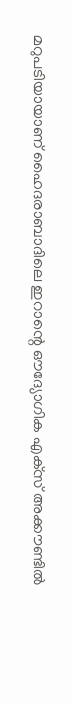മറുപടിയായാണ് ഹൈദരാബാദിലെ ഇറാന്റെ ഔദ്യോഗിക എക്‌സ് അക്കൗണ്ടില്‍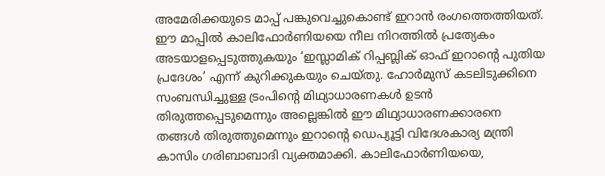അമേരിക്കയുടെ മാപ്പ് പങ്കുവെച്ചുകൊണ്ട് ഇറാന്‍ രംഗത്തെത്തിയത്. ഈ മാപ്പില്‍ കാലിഫോര്‍ണിയയെ നീല നിറത്തില്‍ പ്രത്യേകം അടയാളപ്പെടുത്തുകയും ‘ഇസ്ലാമിക് റിപ്പബ്ലിക് ഓഫ് ഇറാന്റെ പുതിയ പ്രദേശം’ എന്ന് കുറിക്കുകയും ചെയ്തു. ഹോര്‍മുസ് കടലിടുക്കിനെ സംബന്ധിച്ചുള്ള ട്രംപിന്റെ മിഥ്യാധാരണകള്‍ ഉടന്‍ തിരുത്തപ്പെടുമെന്നും അല്ലെങ്കില്‍ ഈ മിഥ്യാധാരണക്കാരനെ തങ്ങള്‍ തിരുത്തുമെന്നും ഇറാന്റെ ഡെപ്യൂട്ടി വിദേശകാര്യ മന്ത്രി കാസിം ഗരിബാബാദി വ്യക്തമാക്കി. കാലിഫോര്‍ണിയയെ,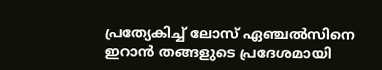പ്രത്യേകിച്ച് ലോസ് ഏഞ്ചല്‍സിനെ ഇറാന്‍ തങ്ങളുടെ പ്രദേശമായി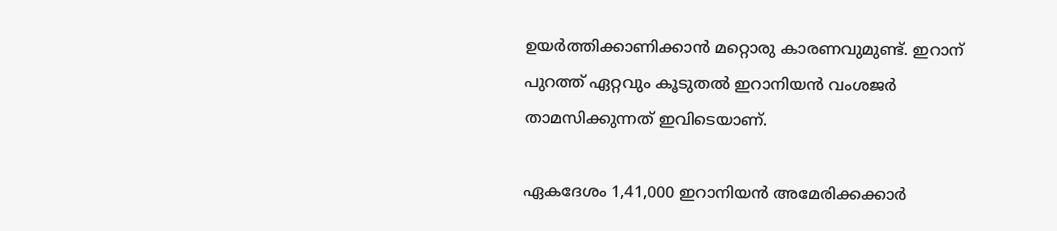ഉയര്‍ത്തിക്കാണിക്കാന്‍ മറ്റൊരു കാരണവുമുണ്ട്. ഇറാന് പുറത്ത് ഏറ്റവും കൂടുതല്‍ ഇറാനിയന്‍ വംശജര്‍ താമസിക്കുന്നത് ഇവിടെയാണ്.

ഏകദേശം 1,41,000 ഇറാനിയന്‍ അമേരിക്കക്കാര്‍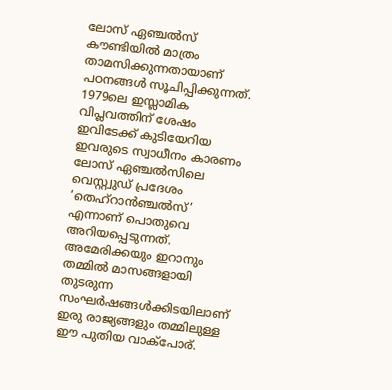ലോസ് ഏഞ്ചല്‍സ് കൗണ്ടിയില്‍ മാത്രം താമസിക്കുന്നതായാണ് പഠനങ്ങള്‍ സൂചിപ്പിക്കുന്നത്. 1979ലെ ഇസ്ലാമിക വിപ്ലവത്തിന് ശേഷം ഇവിടേക്ക് കുടിയേറിയ ഇവരുടെ സ്വാധീനം കാരണം ലോസ് ഏഞ്ചല്‍സിലെ വെസ്റ്റ്വുഡ് പ്രദേശം ‘തെഹ്റാന്‍ഞ്ചല്‍സ്’ എന്നാണ് പൊതുവെ അറിയപ്പെടുന്നത്. അമേരിക്കയും ഇറാനും തമ്മില്‍ മാസങ്ങളായി തുടരുന്ന സംഘര്‍ഷങ്ങള്‍ക്കിടയിലാണ് ഇരു രാജ്യങ്ങളും തമ്മിലുള്ള ഈ പുതിയ വാക്‌പോര്.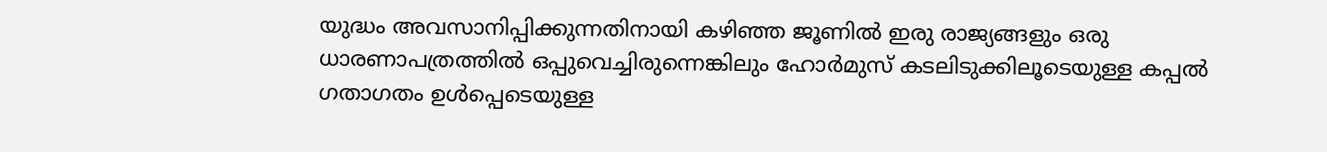യുദ്ധം അവസാനിപ്പിക്കുന്നതിനായി കഴിഞ്ഞ ജൂണില്‍ ഇരു രാജ്യങ്ങളും ഒരു ധാരണാപത്രത്തില്‍ ഒപ്പുവെച്ചിരുന്നെങ്കിലും ഹോര്‍മുസ് കടലിടുക്കിലൂടെയുള്ള കപ്പല്‍ ഗതാഗതം ഉള്‍പ്പെടെയുള്ള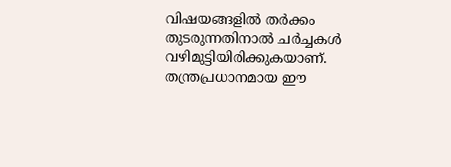വിഷയങ്ങളില്‍ തര്‍ക്കം തുടരുന്നതിനാല്‍ ചര്‍ച്ചകള്‍ വഴിമുട്ടിയിരിക്കുകയാണ്. തന്ത്രപ്രധാനമായ ഈ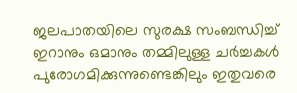ജലപാതയിലെ സുരക്ഷ സംബന്ധിച്ച് ഇറാനും ഒമാനും തമ്മിലുള്ള ചര്‍ച്ചകള്‍ പുരോഗമിക്കുന്നുണ്ടെങ്കിലും ഇതുവരെ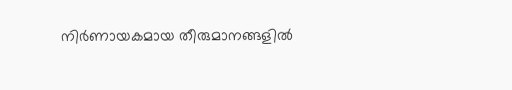നിര്‍ണായകമായ തീരുമാനങ്ങളില്‍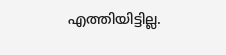എത്തിയിട്ടില്ല.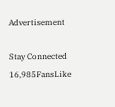Advertisement

Stay Connected
16,985FansLike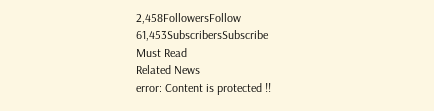2,458FollowersFollow
61,453SubscribersSubscribe
Must Read
Related News
error: Content is protected !!